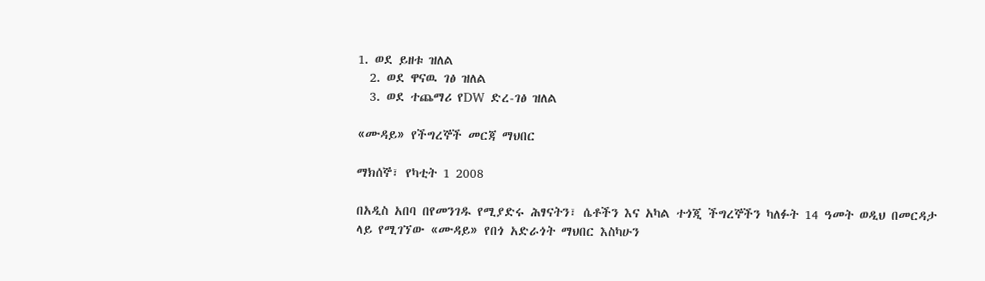1. ወደ ይዘቱ ዝለል
  2. ወደ ዋናዉ ገፅ ዝለል
  3. ወደ ተጨማሪ የDW ድረ-ገፅ ዝለል

«ሙዳይ» የችግረኞች መርጃ ማህበር

ማክሰኞ፣ የካቲት 1 2008

በአዲስ አበባ በየመንገዱ የሚያድሩ ሕፃናትን፣ ሴቶችን እና አካል ተጎጂ ችግረኞችን ካለፉት 14 ዓመት ወዲህ በመርዳታ ላይ የሚገኘው «ሙዳይ» የበጎ አድራጎት ማህበር እስካሁን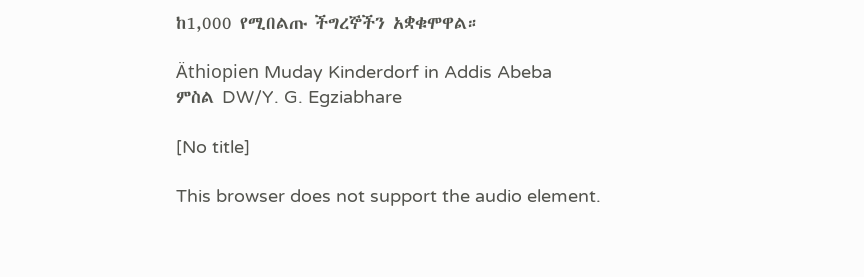ከ1,000 የሚበልጡ ችግረኞችን አቋቁሞዋል።

Äthiopien Muday Kinderdorf in Addis Abeba
ምስል DW/Y. G. Egziabhare

[No title]

This browser does not support the audio element.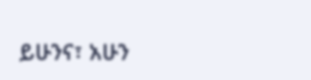ይሁንና፣ አሁን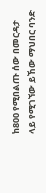ከ800 የሚበልጡ ሰው በመርዳታ ላይ የሚገኘው ይኸው ማህበር ባንድ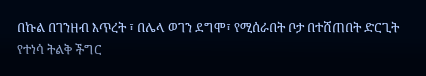በኩል በገንዘብ እጥረት ፣ በሌላ ወገን ደግሞ፣ የሚሰራበት ቦታ በተሸጠበት ድርጊት የተነሳ ትልቅ ችግር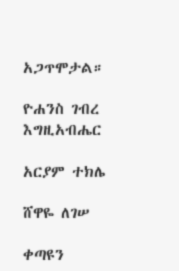አጋጥሞታል።

ዮሐንስ ገብረ እግዚአብሔር

አርያም ተክሌ

ሸዋዬ ለገሠ

ቀጣዩን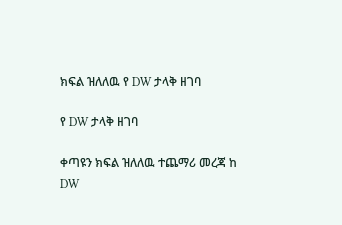ክፍል ዝለለዉ የ DW ታላቅ ዘገባ

የ DW ታላቅ ዘገባ

ቀጣዩን ክፍል ዝለለዉ ተጨማሪ መረጃ ከ DW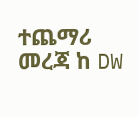ተጨማሪ መረጃ ከ DW